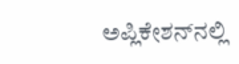ಅಪ್ಲಿಕೇಶನ್‌ನಲ್ಲಿ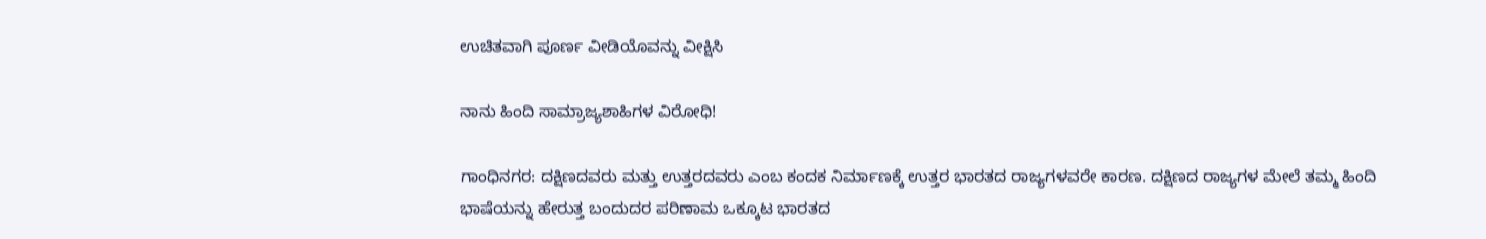ಉಚಿತವಾಗಿ ಪೂರ್ಣ ವೀಡಿಯೊವನ್ನು ವೀಕ್ಷಿಸಿ

ನಾನು ಹಿಂದಿ ಸಾಮ್ರಾಜ್ಯಶಾಹಿಗಳ ವಿರೋಧಿ!

ಗಾಂಧಿನಗರ: ದಕ್ಷಿಣದವರು ಮತ್ತು ಉತ್ತರದವರು ಎಂಬ ಕಂದಕ ನಿರ್ಮಾಣಕ್ಕೆ ಉತ್ತರ ಭಾರತದ ರಾಜ್ಯಗಳವರೇ ಕಾರಣ. ದಕ್ಷಿಣದ ರಾಜ್ಯಗಳ ಮೇಲೆ ತಮ್ಮ ಹಿಂದಿ ಭಾಷೆಯನ್ನು ಹೇರುತ್ತ ಬಂದುದರ ಪರಿಣಾಮ ಒಕ್ಕೂಟ ಭಾರತದ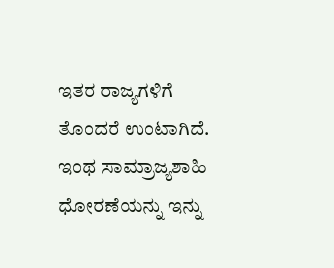ಇತರ ರಾಜ್ಯಗಳಿಗೆ ತೊಂದರೆ ಉಂಟಾಗಿದೆ. ಇಂಥ ಸಾಮ್ರಾಜ್ಯಶಾಹಿ ಧೋರಣೆಯನ್ನು ಇನ್ನು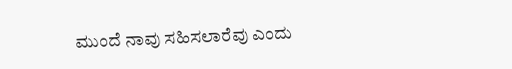ಮುಂದೆ ನಾವು ಸಹಿಸಲಾರೆವು ಎಂದು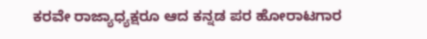ಕರವೇ ರಾಜ್ಯಾಧ್ಯಕ್ಷರೂ ಆದ ಕನ್ನಡ ಪರ ಹೋರಾಟಗಾರ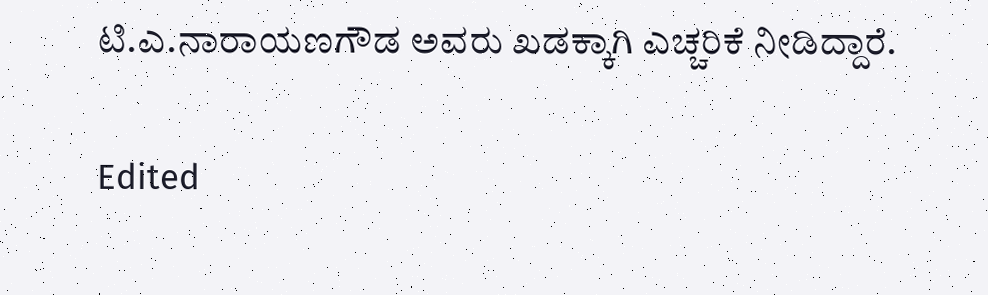ಟಿ.ಎ.ನಾರಾಯಣಗೌಡ ಅವರು ಖಡಕ್ಕಾಗಿ ಎಚ್ಚರಿಕೆ ನೀಡಿದ್ದಾರೆ.

Edited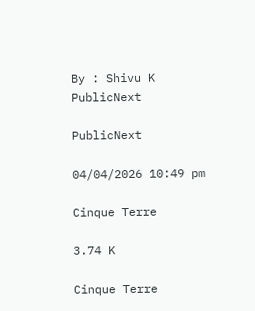By : Shivu K
PublicNext

PublicNext

04/04/2026 10:49 pm

Cinque Terre

3.74 K

Cinque Terre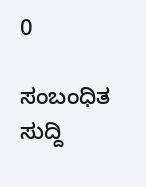0

ಸಂಬಂಧಿತ ಸುದ್ದಿ